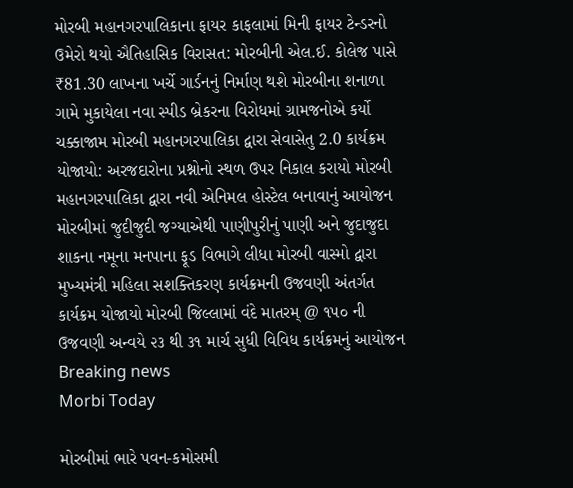મોરબી મહાનગરપાલિકાના ફાયર કાફલામાં મિની ફાયર ટેન્ડરનો ઉમેરો થયો ઐતિહાસિક વિરાસત: મોરબીની એલ.ઈ. કોલેજ પાસે ₹81.30 લાખના ખર્ચે ગાર્ડનનું નિર્માણ થશે મોરબીના શનાળા ગામે મુકાયેલા નવા સ્પીડ બ્રેકરના વિરોધમાં ગ્રામજનોએ કર્યો ચક્કાજામ મોરબી મહાનગરપાલિકા દ્વારા સેવાસેતુ 2.0 કાર્યક્રમ યોજાયો: અરજદારોના પ્રશ્નોનો સ્થળ ઉપર નિકાલ કરાયો મોરબી મહાનગરપાલિકા દ્વારા નવી એનિમલ હોસ્ટેલ બનાવાનું આયોજન મોરબીમાં જુદીજુદી જગ્યાએથી પાણીપુરીનું પાણી અને જુદાજુદા શાકના નમૂના મનપાના ફૂડ વિભાગે લીધા મોરબી વાસ્મો દ્વારા મુખ્યમંત્રી મહિલા સશક્તિકરણ કાર્યક્રમની ઉજવણી અંતર્ગત કાર્યક્રમ યોજાયો મોરબી જિલ્લામાં વંદે માતરમ્ @ ૧૫૦ ની ઉજવણી અન્વયે ૨૩ થી ૩૧ માર્ચ સુધી વિવિધ કાર્યક્રમનું આયોજન
Breaking news
Morbi Today

મોરબીમાં ભારે પવન-કમોસમી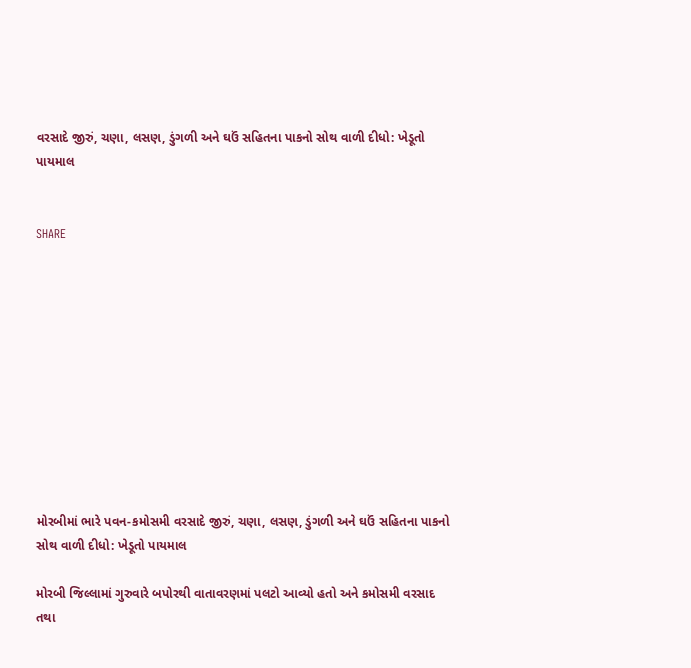વરસાદે જીરું, ચણા, લસણ, ડુંગળી અને ઘઉં સહિતના પાકનો સોથ વાળી દીધો: ખેડૂતો પાયમાલ


SHARE











મોરબીમાં ભારે પવન-કમોસમી વરસાદે જીરું, ચણા, લસણ, ડુંગળી અને ઘઉં સહિતના પાકનો સોથ વાળી દીધો: ખેડૂતો પાયમાલ

મોરબી જિલ્લામાં ગુરુવારે બપોરથી વાતાવરણમાં પલટો આવ્યો હતો અને કમોસમી વરસાદ તથા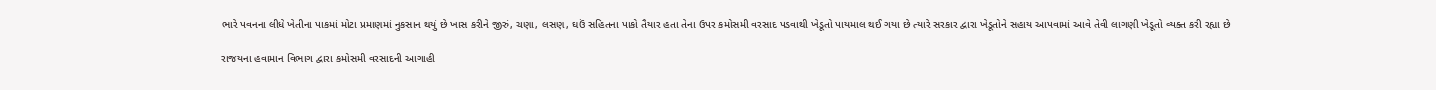ભારે પવનના લીધે ખેતીના પાકમાં મોટા પ્રમાણમાં નુકસાન થયું છે ખાસ કરીને જીરું, ચણા, લસણ, ઘઉં સહિતના પાકો તૈયાર હતા તેના ઉપર કમોસમી વરસાદ પડવાથી ખેડૂતો પાયમાલ થઈ ગયા છે ત્યારે સરકાર દ્વારા ખેડૂતોને સહાય આપવામાં આવે તેવી લાગણી ખેડૂતો વ્યક્ત કરી રહ્યા છે

રાજયના હવામાન વિભાગ દ્વારા કમોસમી વરસાદની આગાહી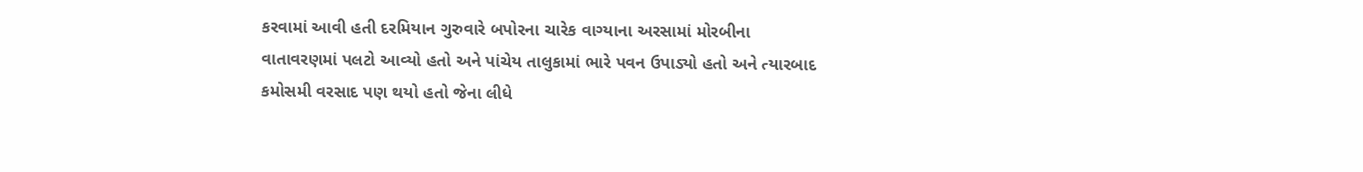કરવામાં આવી હતી દરમિયાન ગુરુવારે બપોરના ચારેક વાગ્યાના અરસામાં મોરબીના વાતાવરણમાં પલટો આવ્યો હતો અને પાંચેય તાલુકામાં ભારે પવન ઉપાડ્યો હતો અને ત્યારબાદ કમોસમી વરસાદ પણ થયો હતો જેના લીધે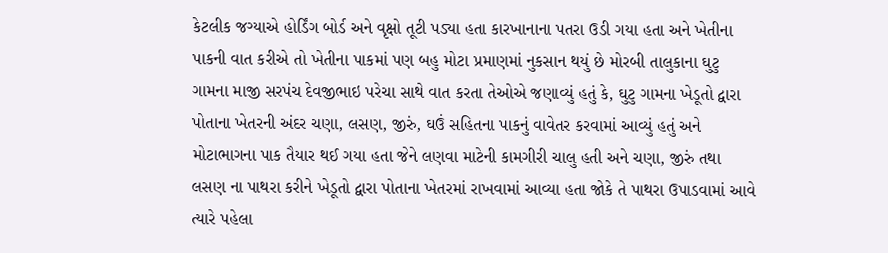કેટલીક જગ્યાએ હોર્ડિંગ બોર્ડ અને વૃક્ષો તૂટી પડ્યા હતા કારખાનાના પતરા ઉડી ગયા હતા અને ખેતીના પાકની વાત કરીએ તો ખેતીના પાકમાં પણ બહુ મોટા પ્રમાણમાં નુકસાન થયું છે મોરબી તાલુકાના ઘુટુ ગામના માજી સરપંચ દેવજીભાઇ પરેચા સાથે વાત કરતા તેઓએ જણાવ્યું હતું કે, ઘુટુ ગામના ખેડૂતો દ્વારા પોતાના ખેતરની અંદર ચણા, લસણ, જીરું, ઘઉં સહિતના પાકનું વાવેતર કરવામાં આવ્યું હતું અને મોટાભાગના પાક તૈયાર થઈ ગયા હતા જેને લણવા માટેની કામગીરી ચાલુ હતી અને ચણા, જીરું તથા લસણ ના પાથરા કરીને ખેડૂતો દ્વારા પોતાના ખેતરમાં રાખવામાં આવ્યા હતા જોકે તે પાથરા ઉપાડવામાં આવે ત્યારે પહેલા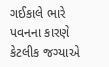ગઈકાલે ભારે પવનના કારણે કેટલીક જગ્યાએ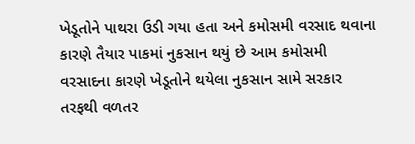ખેડૂતોને પાથરા ઉડી ગયા હતા અને કમોસમી વરસાદ થવાના કારણે તૈયાર પાકમાં નુકસાન થયું છે આમ કમોસમી વરસાદના કારણે ખેડૂતોને થયેલા નુકસાન સામે સરકાર તરફથી વળતર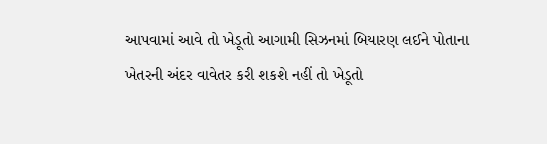આપવામાં આવે તો ખેડૂતો આગામી સિઝનમાં બિયારણ લઈને પોતાના ખેતરની અંદર વાવેતર કરી શકશે નહીં તો ખેડૂતો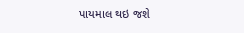પાયમાલ થઇ જશે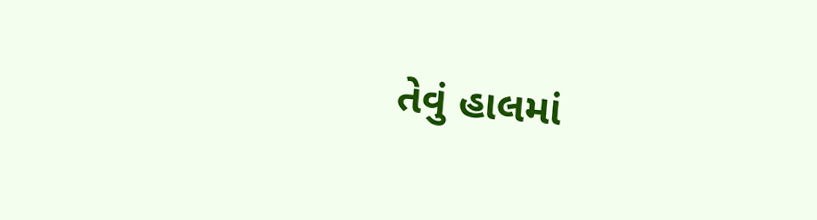તેવું હાલમાં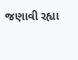જણાવી રહ્યા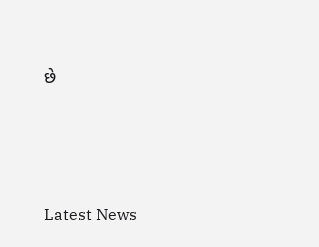છે




Latest News